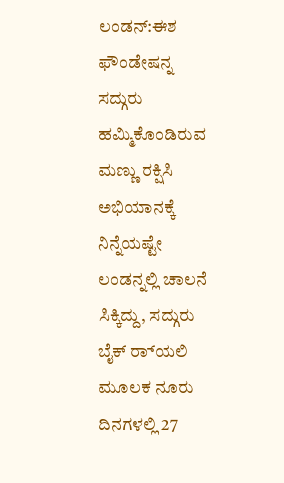ಲಂಡನ್:ಈಶ ಫೌಂಡೇಷನ್ನ ಸದ್ಗುರು ಹಮ್ಮಿಕೊಂಡಿರುವ ಮಣ್ಣು ರಕ್ಷಿಸಿ ಅಭಿಯಾನಕ್ಕೆ ನಿನ್ನೆಯಷ್ಟೇ ಲಂಡನ್ನಲ್ಲಿ ಚಾಲನೆ ಸಿಕ್ಕಿದ್ದು, ಸದ್ಗುರು ಬೈಕ್ ರ‌್ಯಾಲಿ ಮೂಲಕ ನೂರು ದಿನಗಳಲ್ಲಿ 27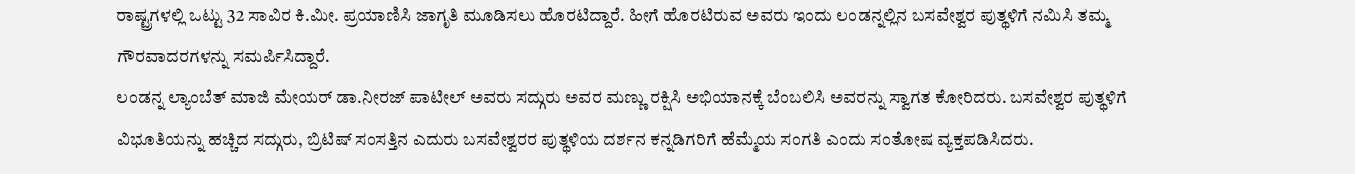ರಾಷ್ಟ್ರಗಳಲ್ಲಿ ಒಟ್ಟು 32 ಸಾವಿರ ಕಿ.ಮೀ. ಪ್ರಯಾಣಿಸಿ ಜಾಗೃತಿ ಮೂಡಿಸಲು ಹೊರಟಿದ್ದಾರೆ. ಹೀಗೆ ಹೊರಟಿರುವ ಅವರು ಇಂದು ಲಂಡನ್ನಲ್ಲಿನ ಬಸವೇಶ್ವರ ಪುತ್ಥಳಿಗೆ ನಮಿಸಿ ತಮ್ಮ ಗೌರವಾದರಗಳನ್ನು ಸಮರ್ಪಿಸಿದ್ದಾರೆ.
ಲಂಡನ್ನ ಲ್ಯಾಂಬೆತ್ ಮಾಜಿ ಮೇಯರ್ ಡಾ.ನೀರಜ್ ಪಾಟೀಲ್ ಅವರು ಸದ್ಗುರು ಅವರ ಮಣ್ಣು ರಕ್ಷಿಸಿ ಅಭಿಯಾನಕ್ಕೆ ಬೆಂಬಲಿಸಿ ಅವರನ್ನು ಸ್ವಾಗತ ಕೋರಿದರು. ಬಸವೇಶ್ವರ ಪುತ್ಥಳಿಗೆ ವಿಭೂತಿಯನ್ನು ಹಚ್ಚಿದ ಸದ್ಗುರು, ಬ್ರಿಟಿಷ್ ಸಂಸತ್ತಿನ ಎದುರು ಬಸವೇಶ್ವರರ ಪುತ್ಥಳಿಯ ದರ್ಶನ ಕನ್ನಡಿಗರಿಗೆ ಹೆಮ್ಮೆಯ ಸಂಗತಿ ಎಂದು ಸಂತೋಷ ವ್ಯಕ್ತಪಡಿಸಿದರು.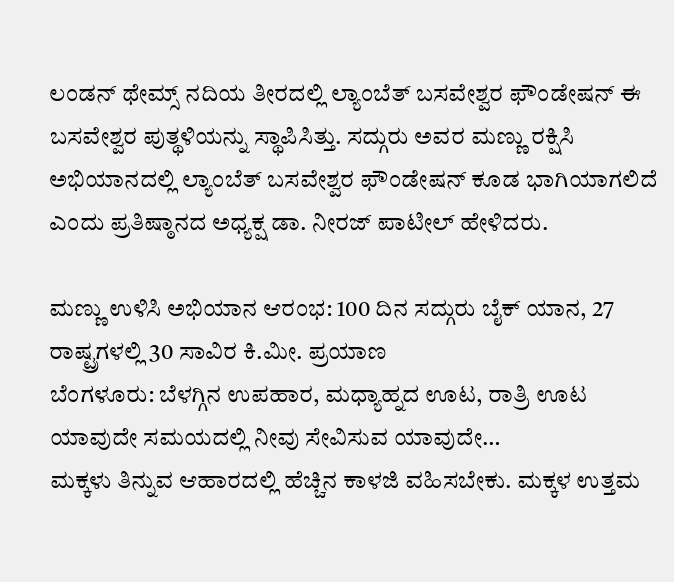ಲಂಡನ್ ಥೇಮ್ಸ್ ನದಿಯ ತೀರದಲ್ಲಿ ಲ್ಯಾಂಬೆತ್ ಬಸವೇಶ್ವರ ಫೌಂಡೇಷನ್ ಈ ಬಸವೇಶ್ವರ ಪುತ್ಥಳಿಯನ್ನು ಸ್ಥಾಪಿಸಿತ್ತು. ಸದ್ಗುರು ಅವರ ಮಣ್ಣು ರಕ್ಷಿಸಿ ಅಭಿಯಾನದಲ್ಲಿ ಲ್ಯಾಂಬೆತ್ ಬಸವೇಶ್ವರ ಫೌಂಡೇಷನ್ ಕೂಡ ಭಾಗಿಯಾಗಲಿದೆ ಎಂದು ಪ್ರತಿಷ್ಠಾನದ ಅಧ್ಯಕ್ಷ ಡಾ. ನೀರಜ್ ಪಾಟೀಲ್ ಹೇಳಿದರು.

ಮಣ್ಣು ಉಳಿಸಿ ಅಭಿಯಾನ ಆರಂಭ: 100 ದಿನ ಸದ್ಗುರು ಬೈಕ್ ಯಾನ, 27 ರಾಷ್ಟ್ರಗಳಲ್ಲಿ 30 ಸಾವಿರ ಕಿ.ಮೀ. ಪ್ರಯಾಣ
ಬೆಂಗಳೂರು: ಬೆಳಗ್ಗಿನ ಉಪಹಾರ, ಮಧ್ಯಾಹ್ನದ ಊಟ, ರಾತ್ರಿ ಊಟ ಯಾವುದೇ ಸಮಯದಲ್ಲಿ ನೀವು ಸೇವಿಸುವ ಯಾವುದೇ…
ಮಕ್ಕಳು ತಿನ್ನುವ ಆಹಾರದಲ್ಲಿ ಹೆಚ್ಚಿನ ಕಾಳಜಿ ವಹಿಸಬೇಕು. ಮಕ್ಕಳ ಉತ್ತಮ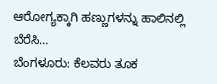ಆರೋಗ್ಯಕ್ಕಾಗಿ ಹಣ್ಣುಗಳನ್ನು ಹಾಲಿನಲ್ಲಿ ಬೆರೆಸಿ…
ಬೆಂಗಳೂರು: ಕೆಲವರು ತೂಕ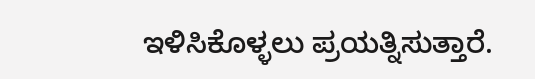ಇಳಿಸಿಕೊಳ್ಳಲು ಪ್ರಯತ್ನಿಸುತ್ತಾರೆ.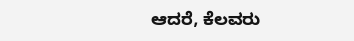ಆದರೆ, ಕೆಲವರು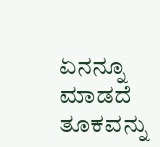ಏನನ್ನೂ ಮಾಡದೆ ತೂಕವನ್ನು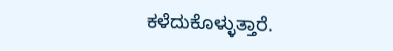ಕಳೆದುಕೊಳ್ಳುತ್ತಾರೆ.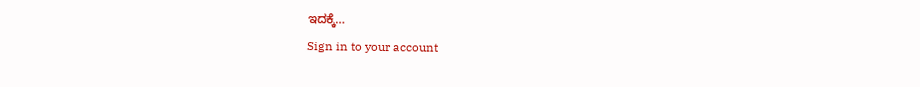ಇದಕ್ಕೆ…
Sign in to your account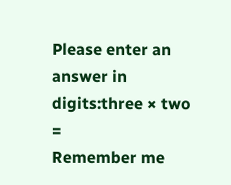Please enter an answer in digits:three × two =
Remember me